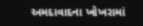અમદાવાદના ખોખરામાં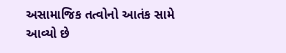અસામાજિક તત્વોનો આતંક સામે આવ્યો છે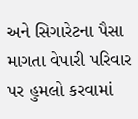અને સિગારેટના પૈસા માગતા વેપારી પરિવાર પર હુમલો કરવામાં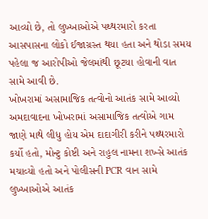આવ્યો છે, તો લુખ્ખાઓએ પથ્થરમારો કરતા આસપાસના લોકો ઈજાગ્રસ્ત થયા હતા અને થોડા સમય પહેલા જ આરોપીઓ જેલમાંથી છૂટયા હોવાની વાત સામે આવી છે.
ખોખરામાં અસામાજિક તત્વોનો આતંક સામે આવ્યો
અમદાવાદના ખોખરામાં અસામાજિક તત્વોએ ગામ જાણે માથે લીધુ હોય એમ દાદાગીરી કરીને પથ્થરમારો કર્યો હતો, મોન્ટુ કોષ્ટી અને રાહુલ નામના શખ્સે આતંક મચાવ્યો હતો અને પોલીસની PCR વાન સામે લુખ્ખાઓએ આતંક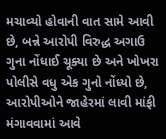મચાવ્યો હોવાની વાત સામે આવી છે, બન્ને આરોપી વિરુદ્ધ અગાઉ ગુના નોંધાઈ ચૂક્યા છે અને ખોખરા પોલીસે વધુ એક ગુનો નોંધ્યો છે, આરોપીઓને જાહેરમાં લાવી માંફી મંગાવવામાં આવે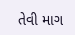તેવી માગ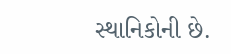સ્થાનિકોની છે.